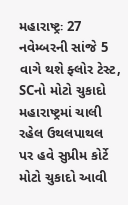મહારાષ્ટ્રઃ 27 નવેમ્બરની સાંજે 5 વાગે થશે ફ્લોર ટેસ્ટ, SCનો મોટો ચુકાદો
મહારાષ્ટ્રમાં ચાલી રહેલ ઉથલપાથલ પર હવે સુપ્રીમ કોર્ટે મોટો ચુકાદો આવી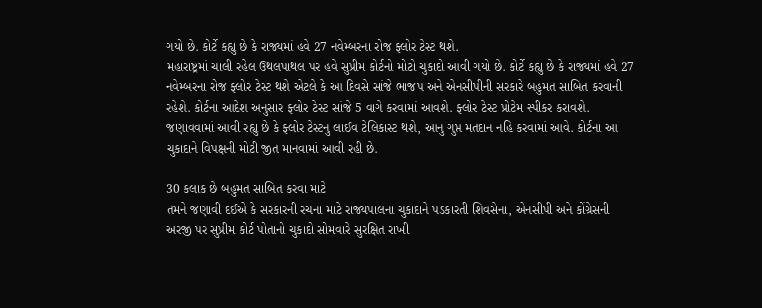ગયો છે. કોર્ટે કહ્યુ છે કે રાજ્યમાં હવે 27 નવેમ્બરના રોજ ફ્લોર ટેસ્ટ થશે.
મહારાષ્ટ્રમાં ચાલી રહેલ ઉથલપાથલ પર હવે સુપ્રીમ કોર્ટનો મોટો ચુકાદો આવી ગયો છે. કોર્ટે કહ્યુ છે કે રાજ્યમાં હવે 27 નવેમ્બરના રોજ ફ્લોર ટેસ્ટ થશે એટલે કે આ દિવસે સાંજે ભાજપ અને એનસીપીની સરકારે બહુમત સાબિત કરવાની રહેશે. કોર્ટના આદેશ અનુસાર ફ્લોર ટેસ્ટ સાંજે 5 વાગે કરવામાં આવશે. ફ્લોર ટેસ્ટ પ્રોટેમ સ્પીકર કરાવશે. જણાવવામાં આવી રહ્યુ છે કે ફ્લોર ટેસ્ટનુ લાઈવ ટેલિકાસ્ટ થશે, આનુ ગુપ્ત મતદાન નહિ કરવામાં આવે. કોર્ટના આ ચુકાદાને વિપક્ષની મોટી જીત માનવામાં આવી રહી છે.

30 કલાક છે બહુમત સાબિત કરવા માટે
તમને જણાવી દઈએ કે સરકારની રચના માટે રાજ્યપાલના ચુકાદાને પડકારતી શિવસેના, એનસીપી અને કોંગ્રેસની અરજી પર સુપ્રીમ કોર્ટ પોતાનો ચુકાદો સોમવારે સુરક્ષિત રાખી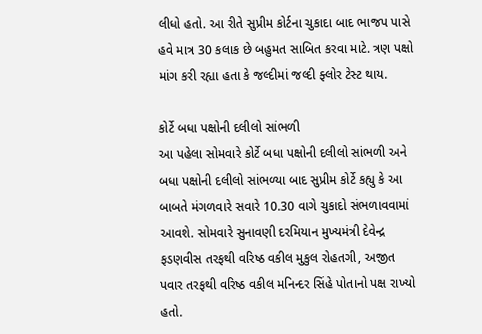લીધો હતો. આ રીતે સુપ્રીમ કોર્ટના ચુકાદા બાદ ભાજપ પાસે હવે માત્ર 30 કલાક છે બહુમત સાબિત કરવા માટે. ત્રણ પક્ષો માંગ કરી રહ્યા હતા કે જલ્દીમાં જલ્દી ફ્લોર ટેસ્ટ થાય.

કોર્ટે બધા પક્ષોની દલીલો સાંભળી
આ પહેલા સોમવારે કોર્ટે બધા પક્ષોની દલીલો સાંભળી અને બધા પક્ષોની દલીલો સાંભળ્યા બાદ સુપ્રીમ કોર્ટે કહ્યુ કે આ બાબતે મંગળવારે સવારે 10.30 વાગે ચુકાદો સંભળાવવામાં આવશે. સોમવારે સુનાવણી દરમિયાન મુખ્યમંત્રી દેવેન્દ્ર ફડણવીસ તરફથી વરિષ્ઠ વકીલ મુકુલ રોહતગી, અજીત પવાર તરફથી વરિષ્ઠ વકીલ મનિન્દર સિંહે પોતાનો પક્ષ રાખ્યો હતો.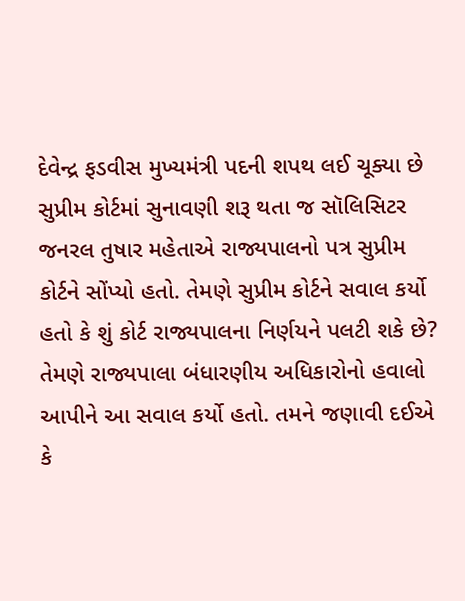દેવેન્દ્ર ફડવીસ મુખ્યમંત્રી પદની શપથ લઈ ચૂક્યા છે
સુપ્રીમ કોર્ટમાં સુનાવણી શરૂ થતા જ સૉલિસિટર જનરલ તુષાર મહેતાએ રાજ્યપાલનો પત્ર સુપ્રીમ કોર્ટને સોંપ્યો હતો. તેમણે સુપ્રીમ કોર્ટને સવાલ કર્યો હતો કે શું કોર્ટ રાજ્યપાલના નિર્ણયને પલટી શકે છે? તેમણે રાજ્યપાલા બંધારણીય અધિકારોનો હવાલો આપીને આ સવાલ કર્યો હતો. તમને જણાવી દઈએ કે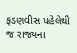ફડણવીસ પહેલેથી જ રાજ્યના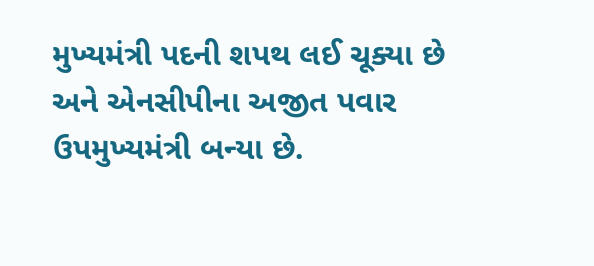મુખ્યમંત્રી પદની શપથ લઈ ચૂક્યા છે અને એનસીપીના અજીત પવાર ઉપમુખ્યમંત્રી બન્યા છે.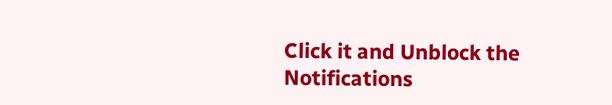Click it and Unblock the Notifications